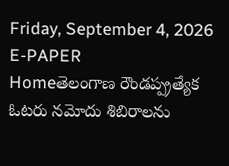Friday, September 4, 2026
E-PAPER
Homeతెలంగాణ రౌండప్ప్రత్యేక ఓటరు నమోదు శిబిరాలను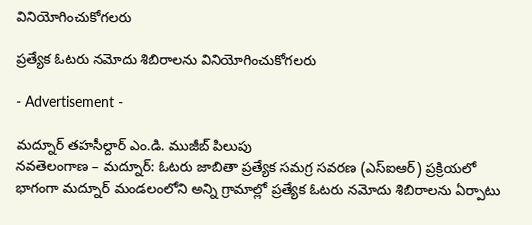వినియోగించుకోగలరు

ప్రత్యేక ఓటరు నమోదు శిబిరాలను వినియోగించుకోగలరు

- Advertisement -

మద్నూర్ తహసీల్దార్ ఎం.డి. ముజీబ్ పిలుపు
నవతెలంగాణ – మద్నూర్: ఓటరు జాబితా ప్రత్యేక సమగ్ర సవరణ (ఎస్‌ఐఆర్‌) ప్రక్రియలో భాగంగా మద్నూర్ మండలంలోని అన్ని గ్రామాల్లో ప్రత్యేక ఓటరు నమోదు శిబిరాలను ఏర్పాటు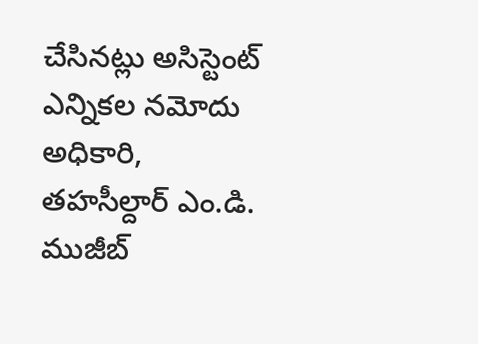చేసినట్లు అసిస్టెంట్ ఎన్నికల నమోదు అధికారి, తహసీల్దార్ ఎం.డి. ముజీబ్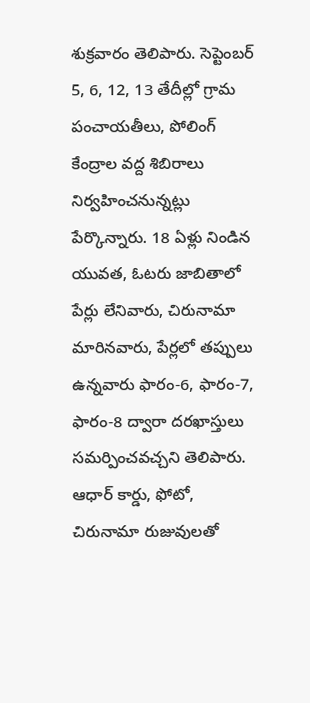శుక్రవారం తెలిపారు. సెప్టెంబర్ 5, 6, 12, 13 తేదీల్లో గ్రామ పంచాయతీలు, పోలింగ్ కేంద్రాల వద్ద శిబిరాలు నిర్వహించనున్నట్లు పేర్కొన్నారు. 18 ఏళ్లు నిండిన యువత, ఓటరు జాబితాలో పేర్లు లేనివారు, చిరునామా మారినవారు, పేర్లలో తప్పులు ఉన్నవారు ఫారం-6, ఫారం-7, ఫారం-8 ద్వారా దరఖాస్తులు సమర్పించవచ్చని తెలిపారు. ఆధార్ కార్డు, ఫోటో, చిరునామా రుజువులతో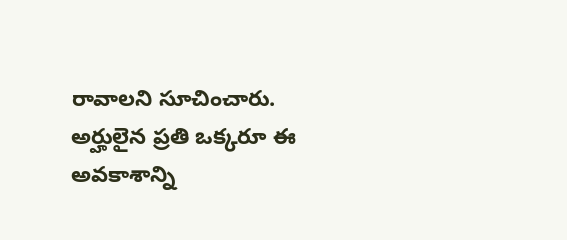రావాలని సూచించారు. అర్హులైన ప్రతి ఒక్కరూ ఈ అవకాశాన్ని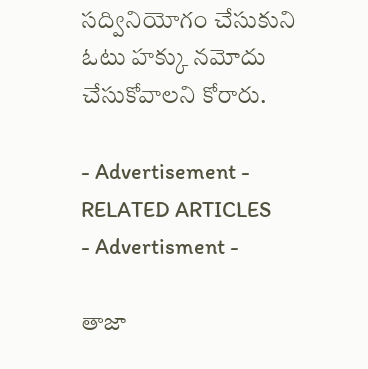సద్వినియోగం చేసుకుని ఓటు హక్కు నమోదు చేసుకోవాలని కోరారు.

- Advertisement -
RELATED ARTICLES
- Advertisment -

తాజా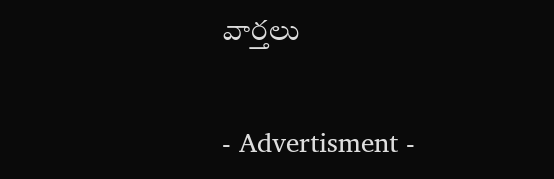వార్తలు

- Advertisment -